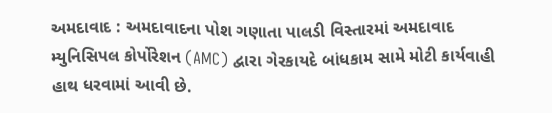અમદાવાદ : અમદાવાદના પોશ ગણાતા પાલડી વિસ્તારમાં અમદાવાદ મ્યુનિસિપલ કોર્પોરેશન (AMC) દ્વારા ગેરકાયદે બાંધકામ સામે મોટી કાર્યવાહી હાથ ધરવામાં આવી છે.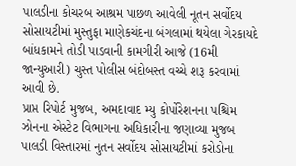પાલડીના કોચરબ આશ્રમ પાછળ આવેલી નૂતન સર્વોદય સોસાયટીમાં મુસ્તુફા માણેકચંદના બંગલામાં થયેલા ગેરકાયદે બાંધકામને તોડી પાડવાની કામગીરી આજે (16મી જાન્યુઆરી) ચુસ્ત પોલીસ બંદોબસ્ત વચ્ચે શરૂ કરવામાં આવી છે.
પ્રાપ્ત રિપોર્ટ મુજબ, અમદાવાદ મ્યુ કોર્પોરેશનના પશ્ચિમ ઝોનના એસ્ટેટ વિભાગના અધિકારીના જણાવ્યા મુજબ પાલડી વિસ્તારમાં નુતન સર્વોદય સોસાયટીમાં કરોડોના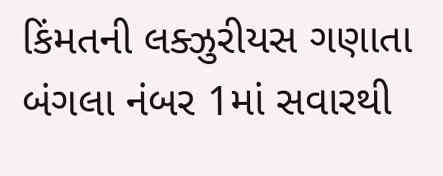કિંમતની લક્ઝુરીયસ ગણાતા બંગલા નંબર 1માં સવારથી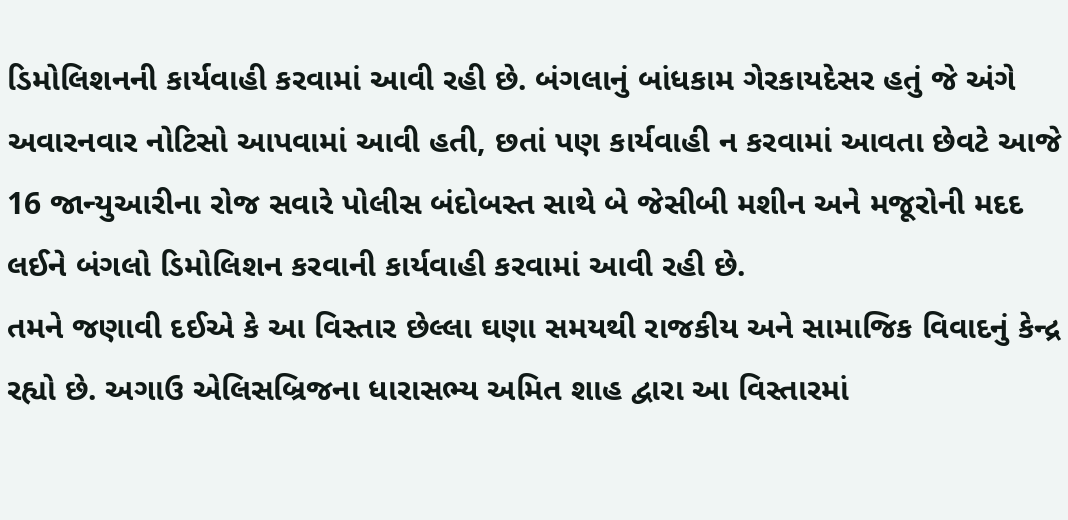ડિમોલિશનની કાર્યવાહી કરવામાં આવી રહી છે. બંગલાનું બાંધકામ ગેરકાયદેસર હતું જે અંગે અવારનવાર નોટિસો આપવામાં આવી હતી, છતાં પણ કાર્યવાહી ન કરવામાં આવતા છેવટે આજે 16 જાન્યુઆરીના રોજ સવારે પોલીસ બંદોબસ્ત સાથે બે જેસીબી મશીન અને મજૂરોની મદદ લઈને બંગલો ડિમોલિશન કરવાની કાર્યવાહી કરવામાં આવી રહી છે.
તમને જણાવી દઈએ કે આ વિસ્તાર છેલ્લા ઘણા સમયથી રાજકીય અને સામાજિક વિવાદનું કેન્દ્ર રહ્યો છે. અગાઉ એલિસબ્રિજના ધારાસભ્ય અમિત શાહ દ્વારા આ વિસ્તારમાં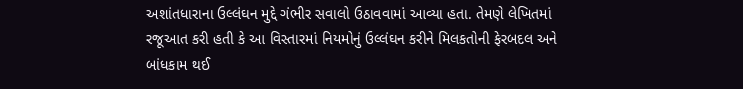અશાંતધારાના ઉલ્લંઘન મુદ્દે ગંભીર સવાલો ઉઠાવવામાં આવ્યા હતા. તેમણે લેખિતમાં રજૂઆત કરી હતી કે આ વિસ્તારમાં નિયમોનું ઉલ્લંઘન કરીને મિલકતોની ફેરબદલ અને બાંધકામ થઈ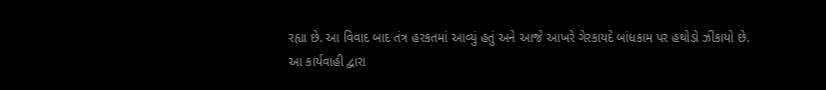રહ્યા છે. આ વિવાદ બાદ તંત્ર હરકતમાં આવ્યું હતું અને આજે આખરે ગેરકાયદે બાંધકામ પર હથોડો ઝીંકાયો છે.
આ કાર્યવાહી દ્વારા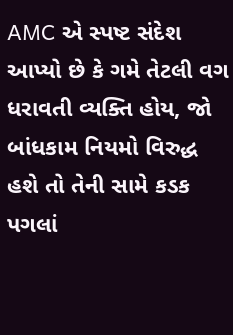AMC એ સ્પષ્ટ સંદેશ આપ્યો છે કે ગમે તેટલી વગ ધરાવતી વ્યક્તિ હોય, જો બાંધકામ નિયમો વિરુદ્ધ હશે તો તેની સામે કડક પગલાં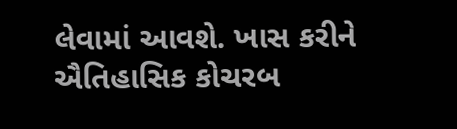લેવામાં આવશે. ખાસ કરીને ઐતિહાસિક કોચરબ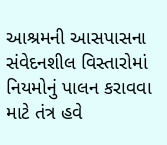આશ્રમની આસપાસના સંવેદનશીલ વિસ્તારોમાં નિયમોનું પાલન કરાવવા માટે તંત્ર હવે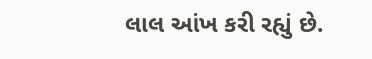લાલ આંખ કરી રહ્યું છે.